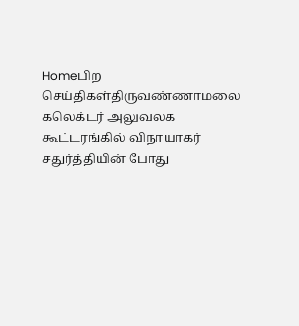Homeபிற செய்திகள்திருவண்ணாமலை கலெக்டர் அலுவலக கூட்டரங்கில் விநாயாகர் சதுர்த்தியின் போது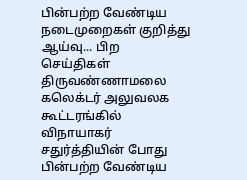பின்பற்ற வேண்டிய நடைமுறைகள் குறித்து ஆய்வு... பிற செய்திகள் திருவண்ணாமலை கலெக்டர் அலுவலக கூட்டரங்கில் விநாயாகர் சதுர்த்தியின் போது பின்பற்ற வேண்டிய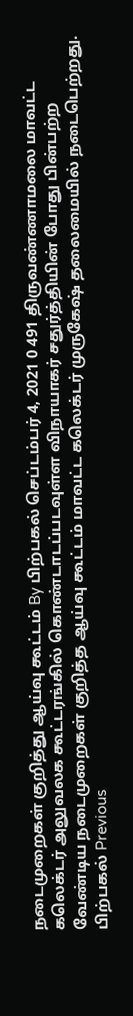நடைமுறைகள் குறித்து ஆய்வு கூட்டம் By பிற்பகல் செப்டம்பர் 4, 2021 0 491 திருவண்ணாமலை மாவட்ட கலெக்டர் அலுவலக கூட்டரங்கில் கொண்டாடப்படவுள்ள விநாயாகர் சதுர்த்தியின் போது பின்பற்ற வேண்டிய நடைமுறைகள் குறித்த ஆய்வு கூட்டம் மாவட்ட கலெக்டர் முருகேஷ் தலைமையில் நடைபெற்றது. பிற்பகல் Previous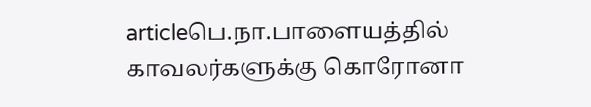articleபெ.நா.பாளையத்தில் காவலர்களுக்கு கொரோனா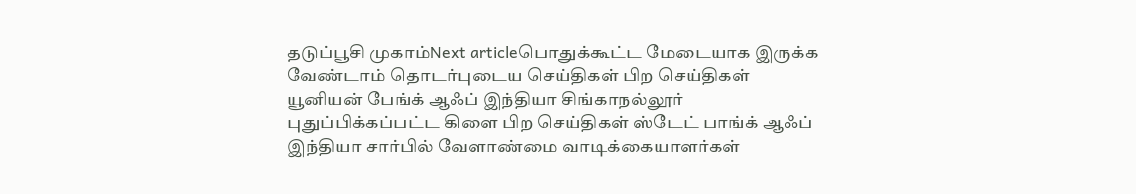தடுப்பூசி முகாம்Next articleபொதுக்கூட்ட மேடையாக இருக்க வேண்டாம் தொடர்புடைய செய்திகள் பிற செய்திகள் யூனியன் பேங்க் ஆஃப் இந்தியா சிங்காநல்லூர் புதுப்பிக்கப்பட்ட கிளை பிற செய்திகள் ஸ்டேட் பாங்க் ஆஃப் இந்தியா சார்பில் வேளாண்மை வாடிக்கையாளர்கள்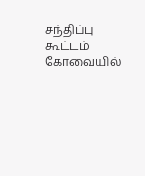சந்திப்பு கூட்டம் கோவையில்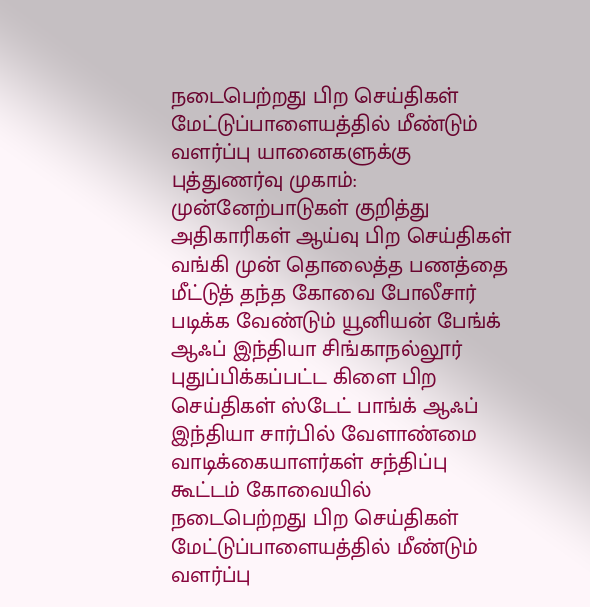நடைபெற்றது பிற செய்திகள் மேட்டுப்பாளையத்தில் மீண்டும் வளர்ப்பு யானைகளுக்கு புத்துணர்வு முகாம்: முன்னேற்பாடுகள் குறித்து அதிகாரிகள் ஆய்வு பிற செய்திகள் வங்கி முன் தொலைத்த பணத்தை மீட்டுத் தந்த கோவை போலீசார் படிக்க வேண்டும் யூனியன் பேங்க் ஆஃப் இந்தியா சிங்காநல்லூர் புதுப்பிக்கப்பட்ட கிளை பிற செய்திகள் ஸ்டேட் பாங்க் ஆஃப் இந்தியா சார்பில் வேளாண்மை வாடிக்கையாளர்கள் சந்திப்பு கூட்டம் கோவையில் நடைபெற்றது பிற செய்திகள் மேட்டுப்பாளையத்தில் மீண்டும் வளர்ப்பு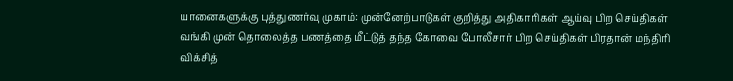யானைகளுக்கு புத்துணர்வு முகாம்: முன்னேற்பாடுகள் குறித்து அதிகாரிகள் ஆய்வு பிற செய்திகள் வங்கி முன் தொலைத்த பணத்தை மீட்டுத் தந்த கோவை போலீசார் பிற செய்திகள் பிரதான் மந்திரி விக்சித்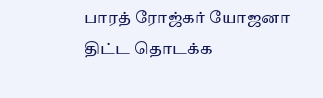பாரத் ரோஜ்கர் யோஜனா திட்ட தொடக்க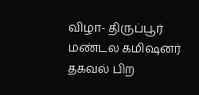விழா- திருப்பூர் மண்டல கமிஷனர் தகவல் பிற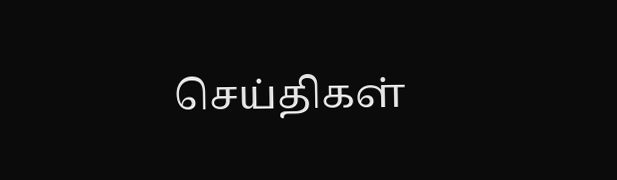செய்திகள்